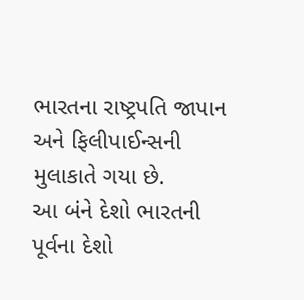ભારતના રાષ્ટ્રપતિ જાપાન અને ફિલીપાઈન્સની મુલાકાતે ગયા છે.
આ બંને દેશો ભારતની પૂર્વના દેશો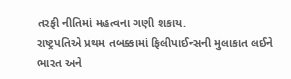તરફી નીતિમાં મહત્વના ગણી શકાય.
રાષ્ટ્રપતિએ પ્રથમ તબક્કામાં ફિલીપાઈન્સની મુલાકાત લઈને ભારત અને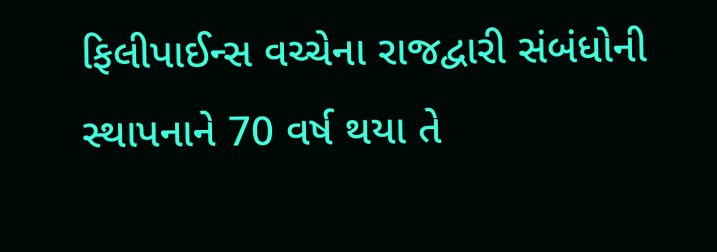ફિલીપાઈન્સ વચ્ચેના રાજદ્વારી સંબંધોની સ્થાપનાને 70 વર્ષ થયા તે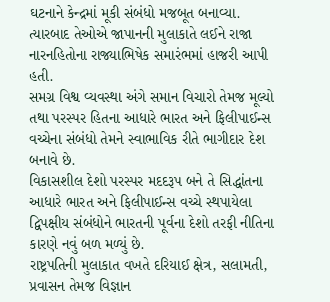ઘટનાને કેન્દ્રમાં મૂકી સંબંધો મજબૂત બનાવ્યા.
ત્યારબાદ તેઓએ જાપાનની મુલાકાતે લઈને રાજા નારનહિતોના રાજ્યાભિષેક સમારંભમાં હાજરી આપી હતી.
સમગ્ર વિશ્વ વ્યવસ્થા અંગે સમાન વિચારો તેમજ મૂલ્યો તથા પરસ્પર હિતના આધારે ભારત અને ફિલીપાઈન્સ વચ્ચેના સંબંધો તેમને સ્વાભાવિક રીતે ભાગીદાર દેશ બનાવે છે.
વિકાસશીલ દેશો પરસ્પર મદદરૂપ બને તે સિદ્ધાંતના આધારે ભારત અને ફિલીપાઈન્સ વચ્ચે સ્થપાયેલા દ્વિપક્ષીય સંબંધોને ભારતની પૂર્વના દેશો તરફી નીતિના કારણે નવું બળ મળ્યું છે.
રાષ્ટ્રપતિની મુલાકાત વખતે દરિયાઈ ક્ષેત્ર, સલામતી, પ્રવાસન તેમજ વિજ્ઞાન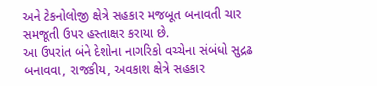અને ટેકનોલોજી ક્ષેત્રે સહકાર મજબૂત બનાવતી ચાર સમજૂતી ઉપર હસ્તાક્ષર કરાયા છે.
આ ઉપરાંત બંને દેશોના નાગરિકો વચ્ચેના સંબંધો સુદ્રઢ બનાવવા, રાજકીય, અવકાશ ક્ષેત્રે સહકાર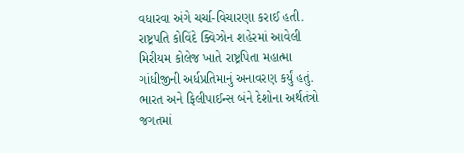વધારવા અંગે ચર્ચા-વિચારણા કરાઈ હતી.
રાષ્ટ્રપતિ કોવિંદે ક્વિઝોન શહેરમાં આવેલી મિરીયમ કોલેજ ખાતે રાષ્ટ્રપિતા મહાત્મા ગાંધીજીની અર્ધપ્રતિમાનું અનાવરણ કર્યું હતું.
ભારત અને ફિલીપાઈન્સ બંને દેશોના અર્થતંત્રો જગતમાં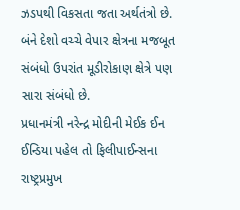ઝડપથી વિકસતા જતા અર્થતંત્રો છે.
બંને દેશો વચ્ચે વેપાર ક્ષેત્રના મજબૂત સંબંધો ઉપરાંત મૂડીરોકાણ ક્ષેત્રે પણ સારા સંબંધો છે.
પ્રધાનમંત્રી નરેન્દ્ર મોદીની મેઈક ઈન ઈન્ડિયા પહેલ તો ફિલીપાઈન્સના રાષ્ટ્રપ્રમુખ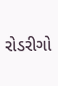રોડરીગો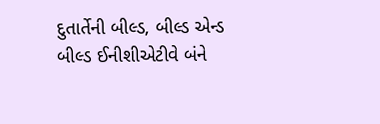દુતાર્તેની બીલ્ડ, બીલ્ડ એન્ડ બીલ્ડ ઈનીશીએટીવે બંને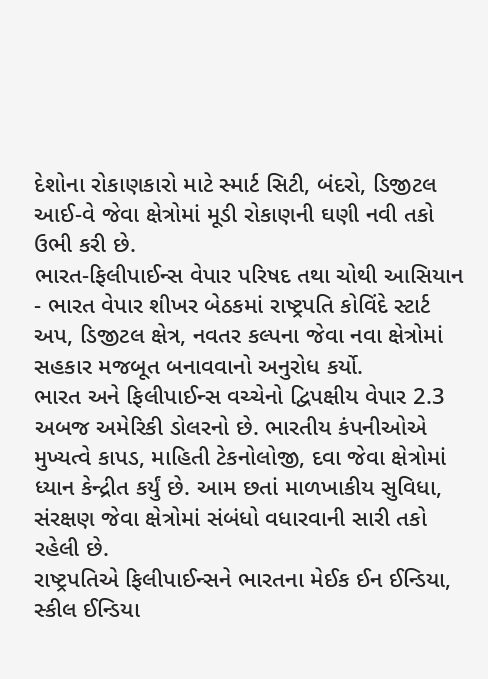દેશોના રોકાણકારો માટે સ્માર્ટ સિટી, બંદરો, ડિજીટલ આઈ-વે જેવા ક્ષેત્રોમાં મૂડી રોકાણની ઘણી નવી તકો ઉભી કરી છે.
ભારત-ફિલીપાઈન્સ વેપાર પરિષદ તથા ચોથી આસિયાન - ભારત વેપાર શીખર બેઠકમાં રાષ્ટ્રપતિ કોવિંદે સ્ટાર્ટ અપ, ડિજીટલ ક્ષેત્ર, નવતર કલ્પના જેવા નવા ક્ષેત્રોમાં સહકાર મજબૂત બનાવવાનો અનુરોધ કર્યો.
ભારત અને ફિલીપાઈન્સ વચ્ચેનો દ્વિપક્ષીય વેપાર 2.3 અબજ અમેરિકી ડોલરનો છે. ભારતીય કંપનીઓએ મુખ્યત્વે કાપડ, માહિતી ટેકનોલોજી, દવા જેવા ક્ષેત્રોમાં ધ્યાન કેન્દ્રીત કર્યું છે. આમ છતાં માળખાકીય સુવિધા, સંરક્ષણ જેવા ક્ષેત્રોમાં સંબંધો વધારવાની સારી તકો રહેલી છે.
રાષ્ટ્રપતિએ ફિલીપાઈન્સને ભારતના મેઈક ઈન ઈન્ડિયા, સ્કીલ ઈન્ડિયા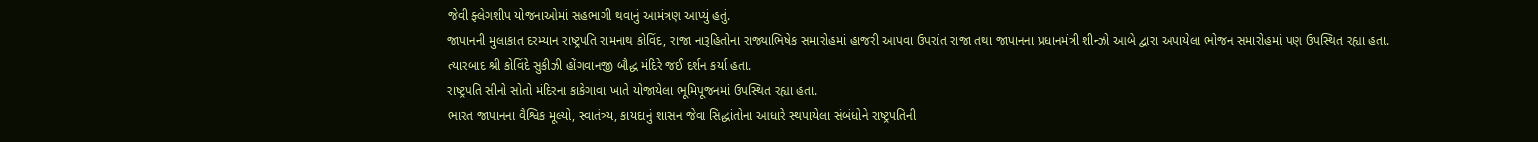જેવી ફ્લેગશીપ યોજનાઓમાં સહભાગી થવાનું આમંત્રણ આપ્યું હતું.
જાપાનની મુલાકાત દરમ્યાન રાષ્ટ્રપતિ રામનાથ કોવિંદ, રાજા નારૂહિતોના રાજ્યાભિષેક સમારોહમાં હાજરી આપવા ઉપરાંત રાજા તથા જાપાનના પ્રધાનમંત્રી શીન્ઝો આબે દ્વારા અપાયેલા ભોજન સમારોહમાં પણ ઉપસ્થિત રહ્યા હતા.
ત્યારબાદ શ્રી કોવિંદે સુકીઝી હોંગવાનજી બૌદ્ધ મંદિરે જઈ દર્શન કર્યા હતા.
રાષ્ટ્રપતિ સીનો સોતો મંદિરના કાકેગાવા ખાતે યોજાયેલા ભૂમિપૂજનમાં ઉપસ્થિત રહ્યા હતા.
ભારત જાપાનના વૈશ્વિક મૂલ્યો, સ્વાતંત્ર્ય, કાયદાનું શાસન જેવા સિદ્ધાંતોના આધારે સ્થપાયેલા સંબંધોને રાષ્ટ્રપતિની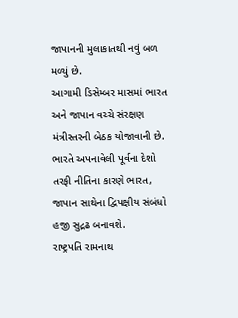જાપાનની મુલાકાતથી નવું બળ મળ્યું છે.
આગામી ડિસેમ્બર માસમાં ભારત અને જાપાન વચ્ચે સંરક્ષણ મંત્રીસ્તરની બેઠક યોજાવાની છે. ભારતે અપનાવેલી પૂર્વના દેશો તરફી નીતિના કારણે ભારત, જાપાન સાથેના દ્વિપક્ષીય સંબંધો હજી સુદ્રઢ બનાવશે.
રાષ્ટ્રપતિ રામનાથ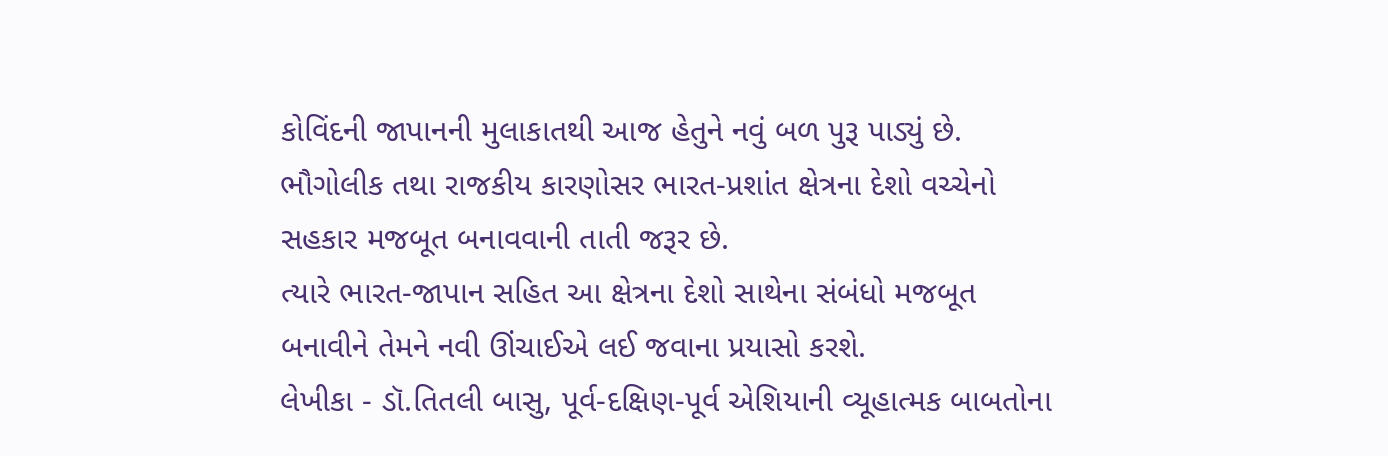કોવિંદની જાપાનની મુલાકાતથી આજ હેતુને નવું બળ પુરૂ પાડ્યું છે.
ભૌગોલીક તથા રાજકીય કારણોસર ભારત-પ્રશાંત ક્ષેત્રના દેશો વચ્ચેનો સહકાર મજબૂત બનાવવાની તાતી જરૂર છે.
ત્યારે ભારત-જાપાન સહિત આ ક્ષેત્રના દેશો સાથેના સંબંધો મજબૂત બનાવીને તેમને નવી ઊંચાઈએ લઈ જવાના પ્રયાસો કરશે.
લેખીકા - ડૉ.તિતલી બાસુ, પૂર્વ-દક્ષિણ-પૂર્વ એશિયાની વ્યૂહાત્મક બાબતોના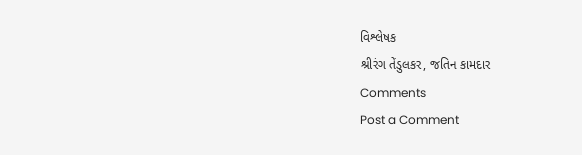વિશ્લેષક
શ્રીરંગ તેંડુલકર, જતિન કામદાર
Comments
Post a Comment